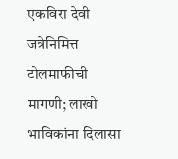एकविरा देवी जत्रेनिमित्त टोलमाफीची मागणी; लाखो भाविकांना दिलासा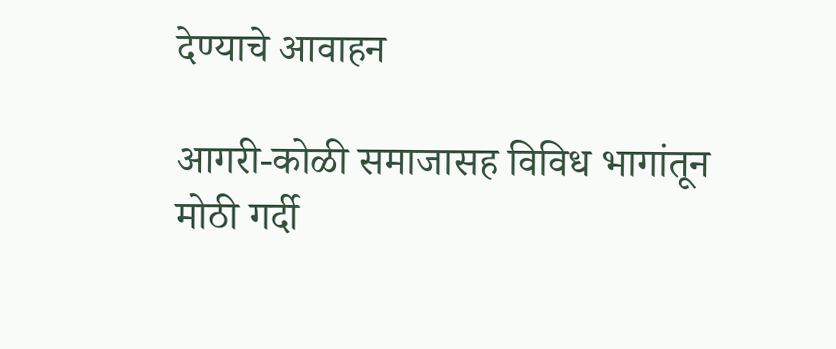देण्याचे आवाहन

आगरी-कोळी समाजासह विविध भागांतून मोठी गर्दी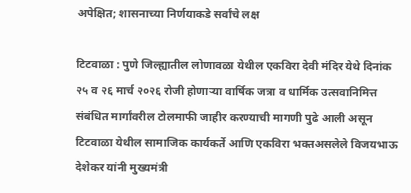अपेक्षित; शासनाच्या निर्णयाकडे सर्वांचे लक्ष

टिटवाळा : पुणे जिल्ह्यातील लोणावळा येथील एकविरा देवी मंदिर येथे दिनांक २५ व २६ मार्च २०२६ रोजी होणाऱ्या वार्षिक जत्रा व धार्मिक उत्सवानिमित्त संबंधित मार्गांवरील टोलमाफी जाहीर करण्याची मागणी पुढे आली असून टिटवाळा येथील सामाजिक कार्यकर्ते आणि एकविरा भक्तअसलेले विजयभाऊ देशेकर यांनी मुख्यमंत्री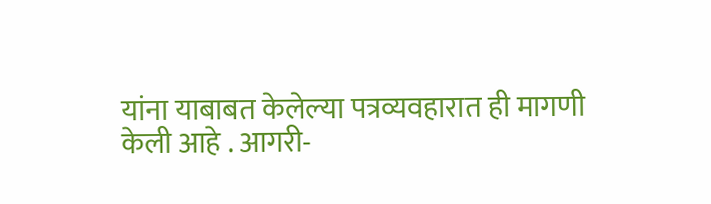यांना याबाबत केलेल्या पत्रव्यवहारात ही मागणी केली आहे . आगरी-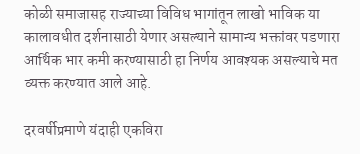कोळी समाजासह राज्याच्या विविध भागांतून लाखो भाविक या कालावधीत दर्शनासाठी येणार असल्याने सामान्य भक्तांवर पडणारा आर्थिक भार कमी करण्यासाठी हा निर्णय आवश्यक असल्याचे मत व्यक्त करण्यात आले आहे.

दरवर्षीप्रमाणे यंदाही एकविरा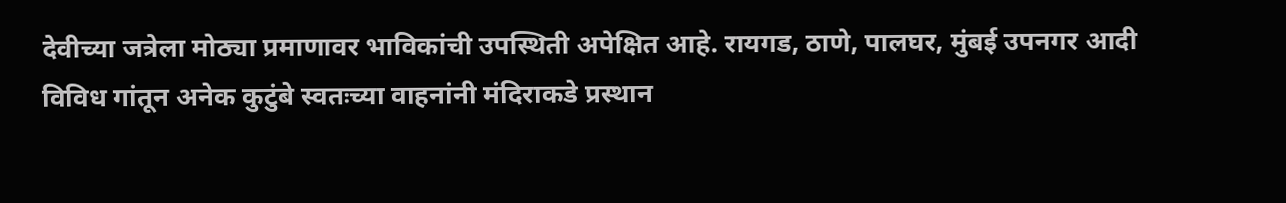देवीच्या जत्रेला मोठ्या प्रमाणावर भाविकांची उपस्थिती अपेक्षित आहे. रायगड, ठाणे, पालघर, मुंबई उपनगर आदी विविध गांतून अनेक कुटुंबे स्वतःच्या वाहनांनी मंदिराकडे प्रस्थान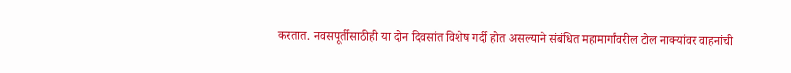करतात. नवसपूर्तीसाठीही या दोन दिवसांत विशेष गर्दी होत असल्याने संबंधित महामार्गांवरील टोल नाक्यांवर वाहनांची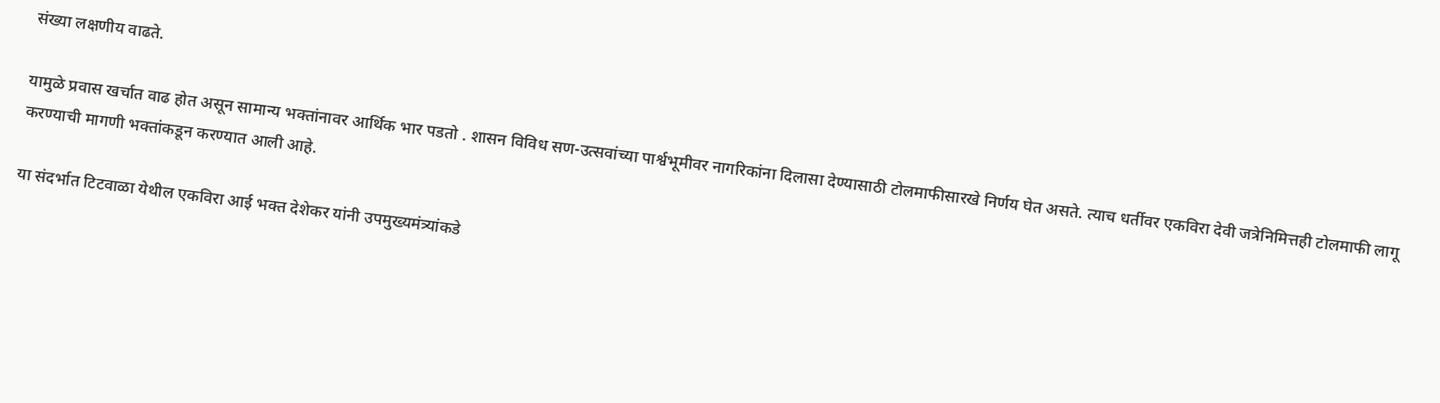संख्या लक्षणीय वाढते.

यामुळे प्रवास खर्चात वाढ होत असून सामान्य भक्तांनावर आर्थिक भार पडतो . शासन विविध सण-उत्सवांच्या पार्श्वभूमीवर नागरिकांना दिलासा देण्यासाठी टोलमाफीसारखे निर्णय घेत असते. त्याच धर्तीवर एकविरा देवी जत्रेनिमित्तही टोलमाफी लागू करण्याची मागणी भक्तांकडून करण्यात आली आहे.

या संदर्भात टिटवाळा येथील एकविरा आई भक्त देशेकर यांनी उपमुख्यमंत्र्यांकडे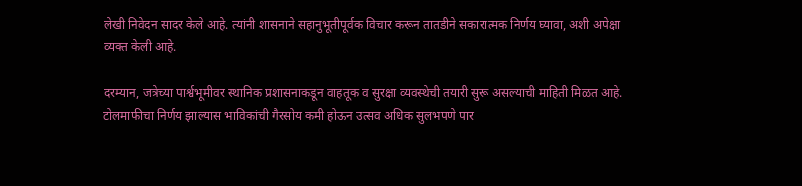लेखी निवेदन सादर केले आहे. त्यांनी शासनाने सहानुभूतीपूर्वक विचार करून तातडीने सकारात्मक निर्णय घ्यावा, अशी अपेक्षा व्यक्त केली आहे.

दरम्यान, जत्रेच्या पार्श्वभूमीवर स्थानिक प्रशासनाकडून वाहतूक व सुरक्षा व्यवस्थेची तयारी सुरू असल्याची माहिती मिळत आहे. टोलमाफीचा निर्णय झाल्यास भाविकांची गैरसोय कमी होऊन उत्सव अधिक सुलभपणे पार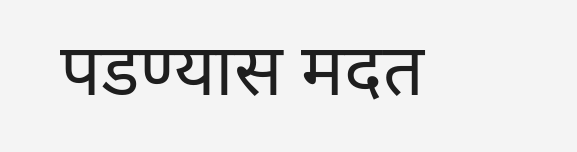पडण्यास मदत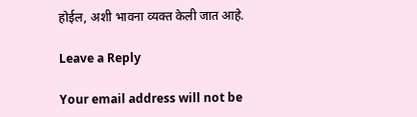होईल, अशी भावना व्यक्त केली जात आहे.

Leave a Reply

Your email address will not be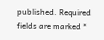published. Required fields are marked *